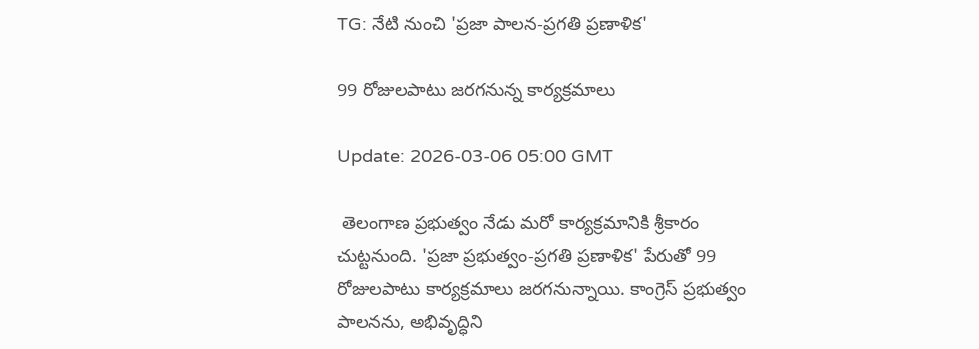TG: నేటి నుంచి 'ప్రజా పాలన-ప్రగతి ప్రణాళిక'

99 రోజులపాటు జరగనున్న కార్యక్రమాలు

Update: 2026-03-06 05:00 GMT

 తెలంగాణ ప్రభుత్వం నేడు మరో కార్యక్రమానికి శ్రీకారం చుట్టనుంది. 'ప్రజా ప్రభుత్వం-ప్రగతి ప్రణాళిక' పేరుతో 99 రోజులపాటు కార్యక్రమాలు జరగనున్నాయి. కాంగ్రెస్ ప్రభుత్వం పాలనను, అభివృద్ధిని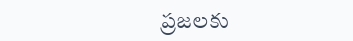ప్రజలకు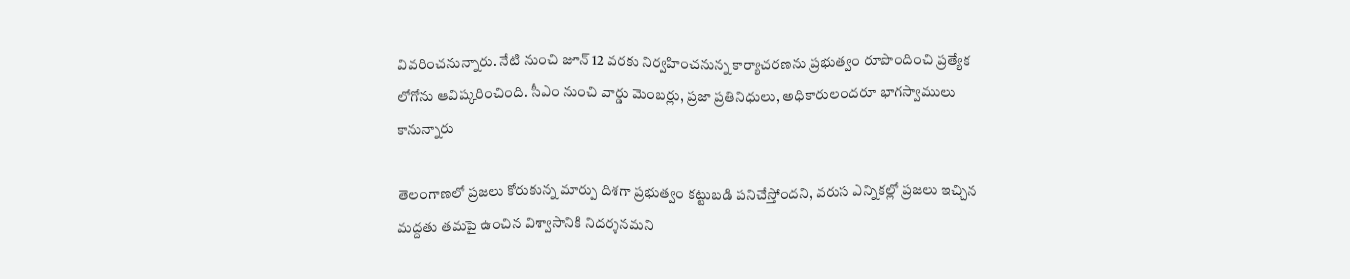వివరించనున్నారు. నేటి నుంచి జూన్ 12 వరకు నిర్వహించనున్న కార్యాచరణను ప్రభుత్వం రూపొందించి ప్రత్యేక లోగోను ఆవిష్కరించింది. సీఎం నుంచి వార్డు మెంబర్లు, ప్రజా ప్రతినిధులు, అధికారులందరూ భాగస్వాములు కానున్నారు

తెలంగాణలో ప్రజలు కోరుకున్న మార్పు దిశగా ప్రభుత్వం కట్టుబడి పనిచేస్తోందని, వరుస ఎన్నికల్లో ప్రజలు ఇచ్చిన మద్దతు తమపై ఉంచిన విశ్వాసానికి నిదర్శనమని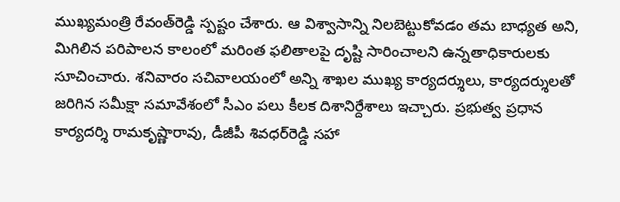ముఖ్యమంత్రి రేవంత్‌రెడ్డి స్పష్టం చేశారు. ఆ విశ్వాసాన్ని నిలబెట్టుకోవడం తమ బాధ్యత అని, మిగిలిన పరిపాలన కాలంలో మరింత ఫలితాలపై దృష్టి సారించాలని ఉన్నతాధికారులకు సూచించారు. శనివారం సచివాలయంలో అన్ని శాఖల ముఖ్య కార్యదర్శులు, కార్యదర్శులతో జరిగిన సమీక్షా సమావేశంలో సీఎం పలు కీలక దిశానిర్దేశాలు ఇచ్చారు. ప్రభుత్వ ప్రధాన కార్యదర్శి రామకృష్ణారావు, డీజీపీ శివధర్‌రెడ్డి సహా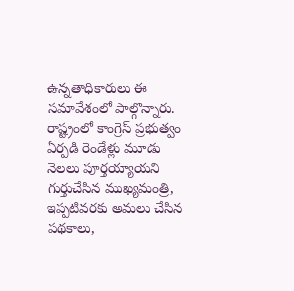ఉన్నతాధికారులు ఈ సమావేశంలో పాల్గొన్నారు. రాష్ట్రంలో కాంగ్రెస్‌ ప్రభుత్వం ఏర్పడి రెండేళ్లు మూడు నెలలు పూర్తయ్యాయని గుర్తుచేసిన ముఖ్యమంత్రి, ఇప్పటివరకు అమలు చేసిన పథకాలు,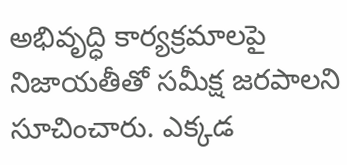అభివృద్ధి కార్యక్రమాలపై నిజాయతీతో సమీక్ష జరపాలని సూచించారు. ఎక్కడ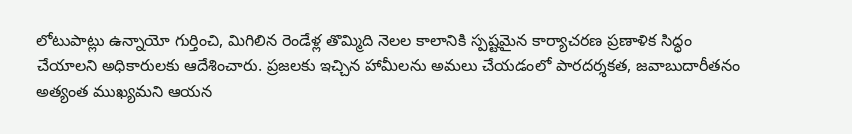లోటుపాట్లు ఉన్నాయో గుర్తించి, మిగిలిన రెండేళ్ల తొమ్మిది నెలల కాలానికి స్పష్టమైన కార్యాచరణ ప్రణాళిక సిద్ధం చేయాలని అధికారులకు ఆదేశించారు. ప్రజలకు ఇచ్చిన హామీలను అమలు చేయడంలో పారదర్శకత, జవాబుదారీతనం అత్యంత ముఖ్యమని ఆయన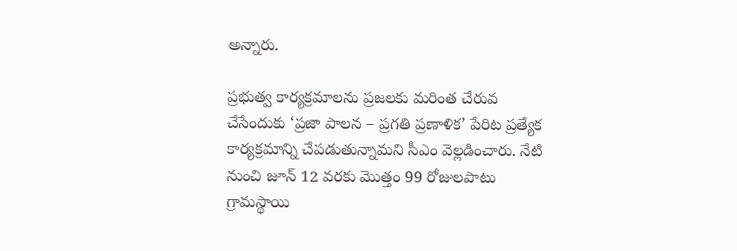అన్నారు.

ప్రభుత్వ కార్యక్రమాలను ప్రజలకు మరింత చేరువ చేసేందుకు ‘ప్రజా పాలన – ప్రగతి ప్రణాళిక’ పేరిట ప్రత్యేక కార్యక్రమాన్ని చేపడుతున్నామని సీఎం వెల్లడించారు. నేటి నుంచి జూన్‌ 12 వరకు మొత్తం 99 రోజులపాటు గ్రామస్థాయి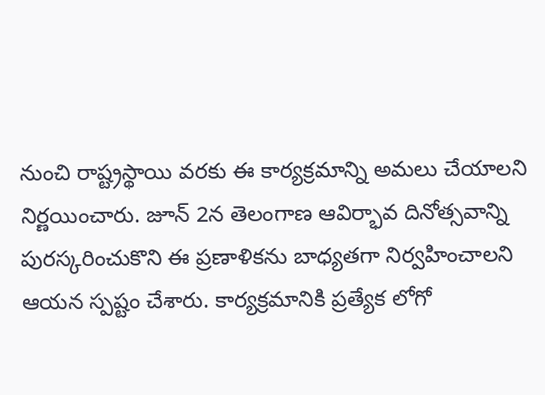నుంచి రాష్ట్రస్థాయి వరకు ఈ కార్యక్రమాన్ని అమలు చేయాలని నిర్ణయించారు. జూన్‌ 2న తెలంగాణ ఆవిర్భావ దినోత్సవాన్ని పురస్కరించుకొని ఈ ప్రణాళికను బాధ్యతగా నిర్వహించాలని ఆయన స్పష్టం చేశారు. కార్యక్రమానికి ప్రత్యేక లోగో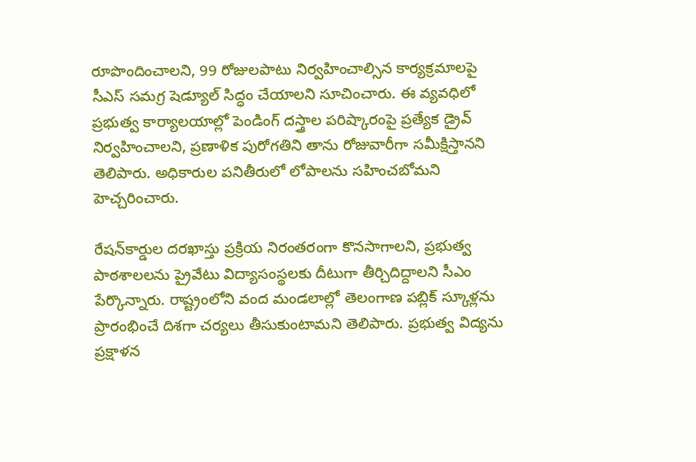రూపొందించాలని, 99 రోజులపాటు నిర్వహించాల్సిన కార్యక్రమాలపై సీఎస్‌ సమగ్ర షెడ్యూల్‌ సిద్ధం చేయాలని సూచించారు. ఈ వ్యవధిలో ప్రభుత్వ కార్యాలయాల్లో పెండింగ్‌ దస్త్రాల పరిష్కారంపై ప్రత్యేక డ్రైవ్‌ నిర్వహించాలని, ప్రణాళిక పురోగతిని తాను రోజువారీగా సమీక్షిస్తానని తెలిపారు. అధికారుల పనితీరులో లోపాలను సహించబోమని హెచ్చరించారు.

రేషన్‌కార్డుల దరఖాస్తు ప్రక్రియ నిరంతరంగా కొనసాగాలని, ప్రభుత్వ పాఠశాలలను ప్రైవేటు విద్యాసంస్థలకు దీటుగా తీర్చిదిద్దాలని సీఎం పేర్కొన్నారు. రాష్ట్రంలోని వంద మండలాల్లో తెలంగాణ పబ్లిక్‌ స్కూళ్లను ప్రారంభించే దిశగా చర్యలు తీసుకుంటామని తెలిపారు. ప్రభుత్వ విద్యను ప్రక్షాళన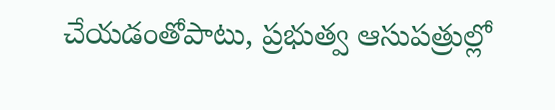చేయడంతోపాటు, ప్రభుత్వ ఆసుపత్రుల్లో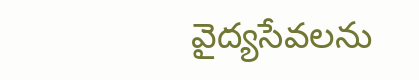వైద్యసేవలను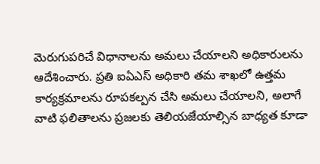మెరుగుపరిచే విధానాలను అమలు చేయాలని అధికారులను ఆదేశించారు. ప్రతి ఐఏఎస్‌ అధికారి తమ శాఖలో ఉత్తమ కార్యక్రమాలను రూపకల్పన చేసి అమలు చేయాలని, అలాగే వాటి ఫలితాలను ప్రజలకు తెలియజేయాల్సిన బాధ్యత కూడా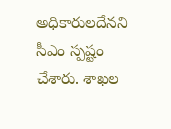అధికారులదేనని సీఎం స్పష్టం చేశారు. శాఖల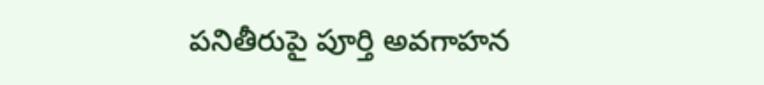పనితీరుపై పూర్తి అవగాహన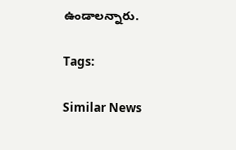ఉండాలన్నారు.

Tags:

Similar News